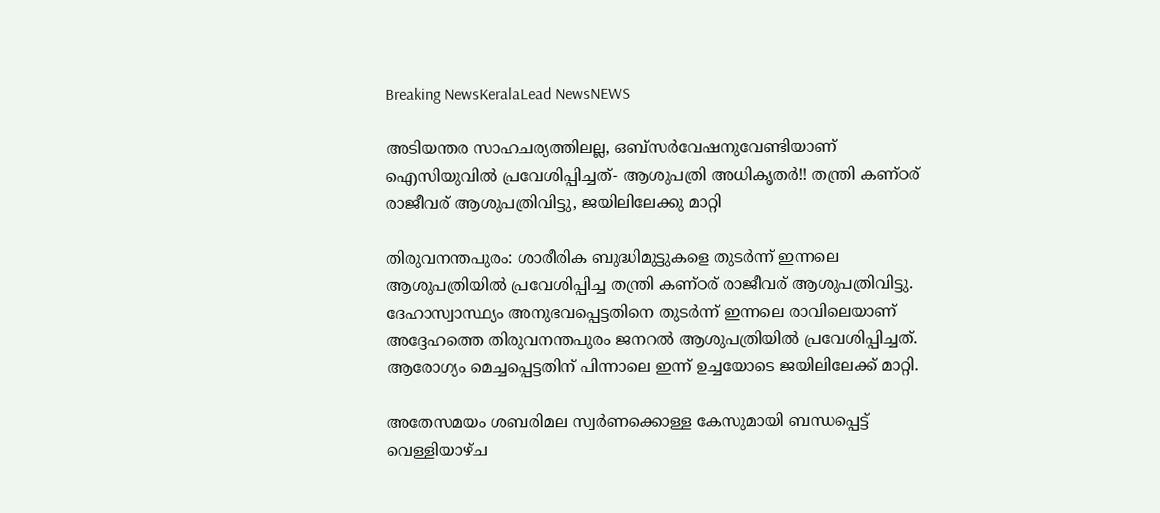Breaking NewsKeralaLead NewsNEWS

അടിയന്തര സാഹചര്യത്തിലല്ല, ഒബ്‌സർവേഷനുവേണ്ടിയാണ് ഐസിയുവിൽ പ്രവേശിപ്പിച്ചത്- ആശുപത്രി അധികൃതർ!! തന്ത്രി കണ്ഠര് രാജീവര് ആശുപത്രിവിട്ടു, ജയിലിലേക്കു മാറ്റി

തിരുവനന്തപുരം: ശാരീരിക ബുദ്ധിമുട്ടുകളെ തുടർന്ന് ഇന്നലെ ആശുപത്രിയിൽ പ്രവേശിപ്പിച്ച തന്ത്രി കണ്ഠര് രാജീവര് ആശുപത്രിവിട്ടു. ദേഹാസ്വാസ്ഥ്യം അനുഭവപ്പെട്ടതിനെ തുടർന്ന് ഇന്നലെ രാവിലെയാണ് അദ്ദേഹത്തെ തിരുവനന്തപുരം ജനറൽ ആശുപത്രിയിൽ പ്രവേശിപ്പിച്ചത്. ആരോഗ്യം മെച്ചപ്പെട്ടതിന് പിന്നാലെ ഇന്ന് ഉച്ചയോടെ ജയിലിലേക്ക് മാറ്റി.

അതേസമയം ശബരിമല സ്വർണക്കൊള്ള കേസുമായി ബന്ധപ്പെട്ട് വെള്ളിയാഴ്ച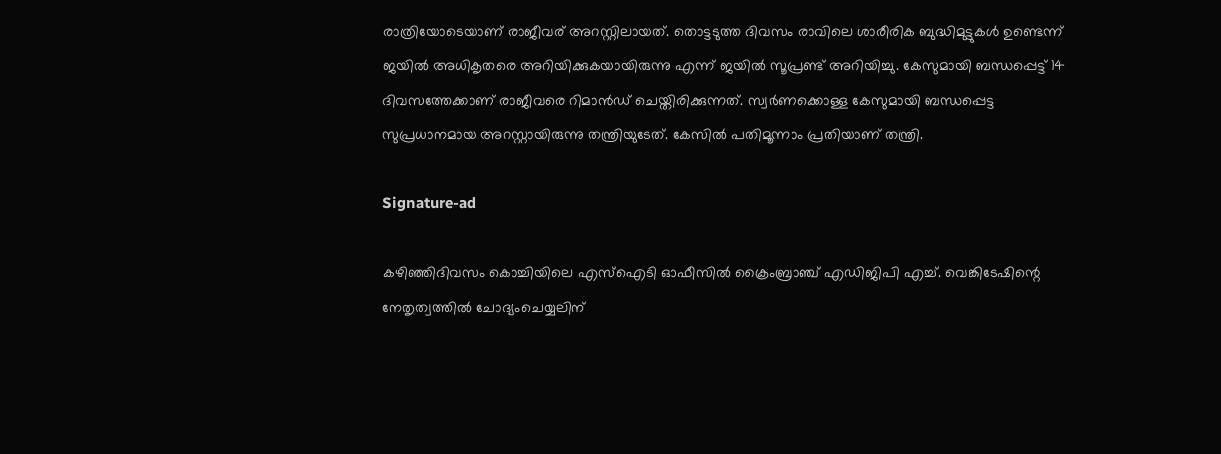രാത്രിയോടെയാണ് രാജീവര് അറസ്റ്റിലായത്. തൊട്ടടുത്ത ദിവസം രാവിലെ ശാരീരിക ബുദ്ധിമുട്ടുകൾ ഉണ്ടെന്ന് ജയിൽ അധികൃതരെ അറിയിക്കുകയായിരുന്നു എന്ന് ജയിൽ സൂപ്രണ്ട് അറിയിച്ചു. കേസുമായി ബന്ധപ്പെട്ട് 14 ദിവസത്തേക്കാണ് രാജീവരെ റിമാൻഡ് ചെയ്തിരിക്കുന്നത്. സ്വർണക്കൊള്ള കേസുമായി ബന്ധപ്പെട്ട സുപ്രധാനമായ അറസ്റ്റായിരുന്നു തന്ത്രിയുടേത്. കേസിൽ പതിമൂന്നാം പ്രതിയാണ് തന്ത്രി.

Signature-ad

കഴിഞ്ഞിദിവസം കൊച്ചിയിലെ എസ്‌ഐടി ഓഫീസിൽ ക്രൈംബ്രാഞ്ച് എഡിജിപി എച്ച്. വെങ്കിടേഷിന്റെ നേതൃത്വത്തിൽ ചോദ്യംചെയ്യലിന്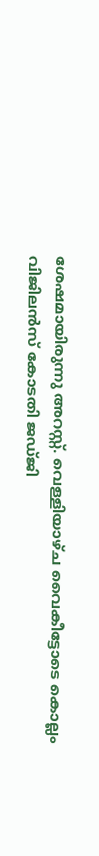ശേഷമായിരുന്നു അറസ്റ്റ്. വെള്ളിയാഴ്ച വൈകീട്ടോടെ കൊല്ലം വിജിലൻസ് കോടതി ജഡ്ജി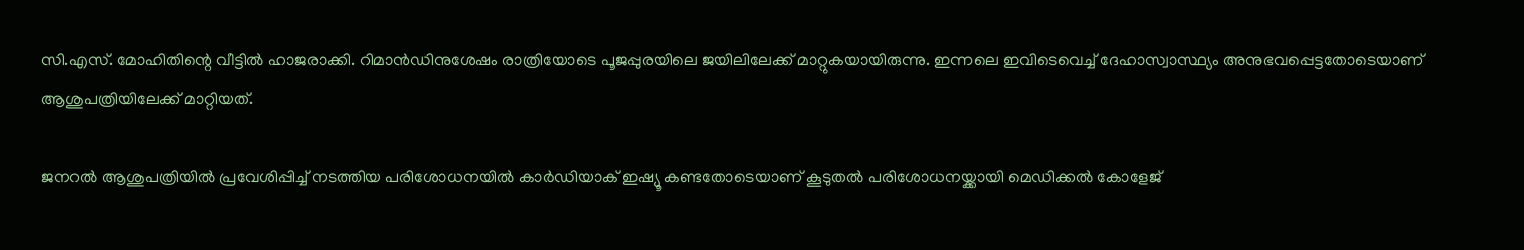സി.എസ്. മോഹിതിന്റെ വീട്ടിൽ ഹാജരാക്കി. റിമാൻഡിനുശേഷം രാത്രിയോടെ പൂജപ്പുരയിലെ ജയിലിലേക്ക് മാറ്റുകയായിരുന്നു. ഇന്നലെ ഇവിടെവെച്ച് ദേഹാസ്വാസ്ഥ്യം അനുഭവപ്പെട്ടതോടെയാണ് ആശുപത്രിയിലേക്ക് മാറ്റിയത്.

ജനറൽ ആശുപത്രിയിൽ പ്രവേശിപ്പിച്ച് നടത്തിയ പരിശോധനയിൽ കാർഡിയാക് ഇഷ്യൂ കണ്ടതോടെയാണ് കൂടുതൽ പരിശോധനയ്ക്കായി മെഡിക്കൽ കോളേജ്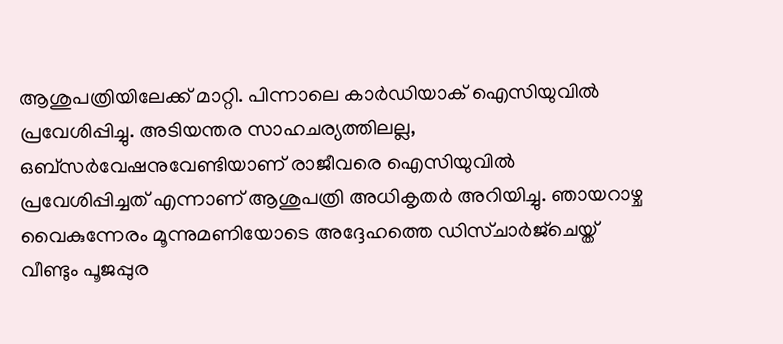ആശുപത്രിയിലേക്ക് മാറ്റി. പിന്നാലെ കാർഡിയാക് ഐസിയുവിൽ പ്രവേശിപ്പിച്ചു. അടിയന്തര സാഹചര്യത്തിലല്ല, ഒബ്‌സർവേഷനുവേണ്ടിയാണ് രാജീവരെ ഐസിയുവിൽ പ്രവേശിപ്പിച്ചത് എന്നാണ് ആശുപത്രി അധികൃതർ അറിയിച്ചു. ഞായറാഴ്ച വൈകുന്നേരം മൂന്നുമണിയോടെ അദ്ദേഹത്തെ ഡിസ്ചാർജ്‌ചെയ്ത് വീണ്ടും പൂജപ്പുര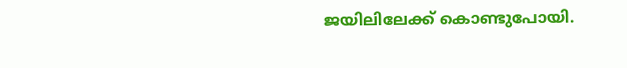ജയിലിലേക്ക് കൊണ്ടുപോയി.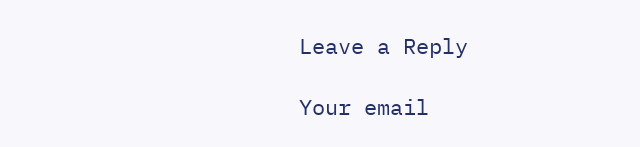Leave a Reply

Your email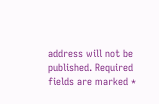address will not be published. Required fields are marked *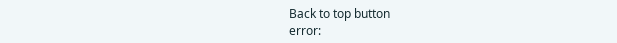Back to top button
error: